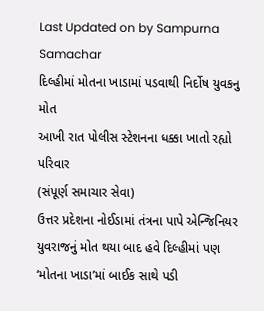Last Updated on by Sampurna Samachar
દિલ્હીમાં મોતના ખાડામાં પડવાથી નિર્દોષ યુવકનુ મોત
આખી રાત પોલીસ સ્ટેશનના ધક્કા ખાતો રહ્યો પરિવાર
(સંપૂર્ણ સમાચાર સેવા)
ઉત્તર પ્રદેશના નોઈડામાં તંત્રના પાપે એન્જિનિયર યુવરાજનું મોત થયા બાદ હવે દિલ્હીમાં પણ ‘મોતના ખાડા’માં બાઈક સાથે પડી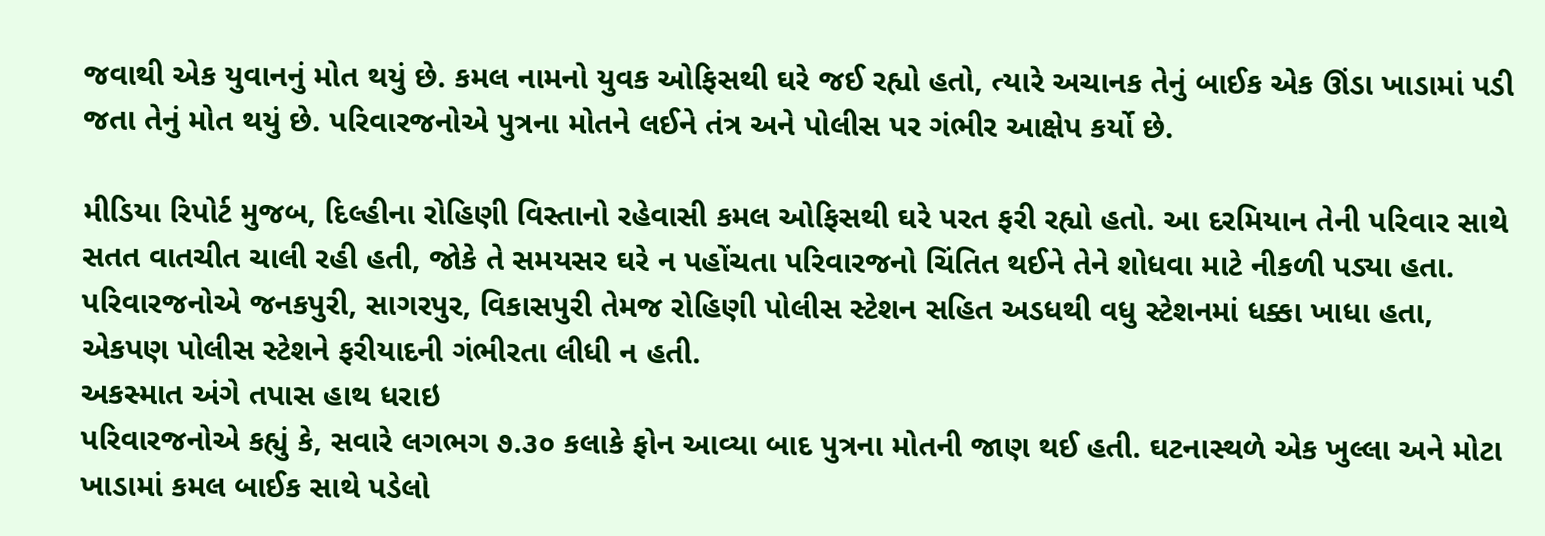જવાથી એક યુવાનનું મોત થયું છે. કમલ નામનો યુવક ઓફિસથી ઘરે જઈ રહ્યો હતો, ત્યારે અચાનક તેનું બાઈક એક ઊંડા ખાડામાં પડી જતા તેનું મોત થયું છે. પરિવારજનોએ પુત્રના મોતને લઈને તંત્ર અને પોલીસ પર ગંભીર આક્ષેપ કર્યો છે.

મીડિયા રિપોર્ટ મુજબ, દિલ્હીના રોહિણી વિસ્તાનો રહેવાસી કમલ ઓફિસથી ઘરે પરત ફરી રહ્યો હતો. આ દરમિયાન તેની પરિવાર સાથે સતત વાતચીત ચાલી રહી હતી, જોકે તે સમયસર ઘરે ન પહોંચતા પરિવારજનો ચિંતિત થઈને તેને શોધવા માટે નીકળી પડ્યા હતા. પરિવારજનોએ જનકપુરી, સાગરપુર, વિકાસપુરી તેમજ રોહિણી પોલીસ સ્ટેશન સહિત અડધથી વધુ સ્ટેશનમાં ધક્કા ખાધા હતા, એકપણ પોલીસ સ્ટેશને ફરીયાદની ગંભીરતા લીધી ન હતી.
અકસ્માત અંગે તપાસ હાથ ધરાઇ
પરિવારજનોએ કહ્યું કે, સવારે લગભગ ૭.૩૦ કલાકે ફોન આવ્યા બાદ પુત્રના મોતની જાણ થઈ હતી. ઘટનાસ્થળે એક ખુલ્લા અને મોટા ખાડામાં કમલ બાઈક સાથે પડેલો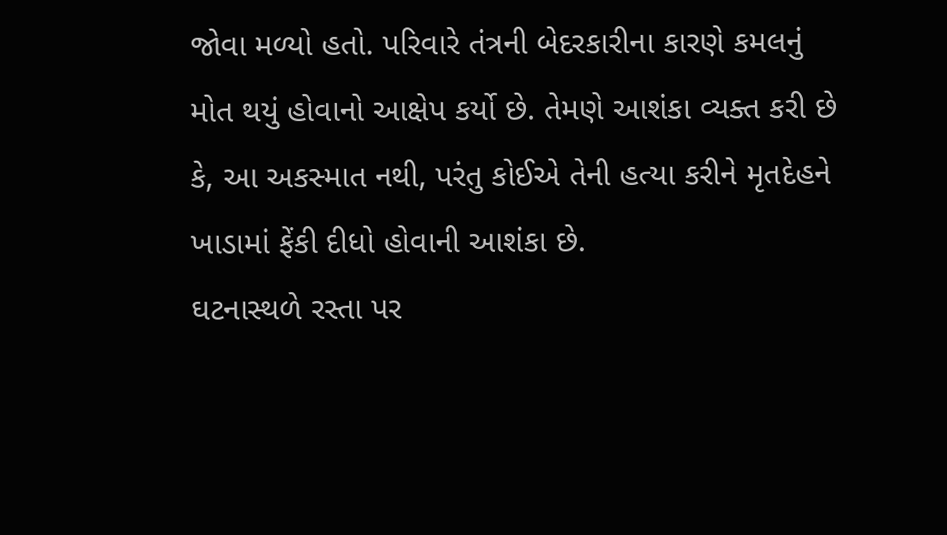જોવા મળ્યો હતો. પરિવારે તંત્રની બેદરકારીના કારણે કમલનું મોત થયું હોવાનો આક્ષેપ કર્યો છે. તેમણે આશંકા વ્યક્ત કરી છે કે, આ અકસ્માત નથી, પરંતુ કોઈએ તેની હત્યા કરીને મૃતદેહને ખાડામાં ફેંકી દીધો હોવાની આશંકા છે.
ઘટનાસ્થળે રસ્તા પર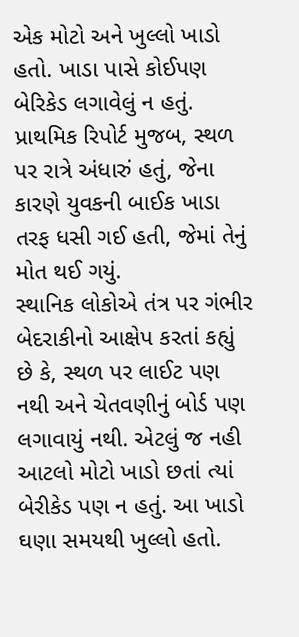એક મોટો અને ખુલ્લો ખાડો હતો. ખાડા પાસે કોઈપણ બેરિકેડ લગાવેલું ન હતું. પ્રાથમિક રિપોર્ટ મુજબ, સ્થળ પર રાત્રે અંધારું હતું, જેના કારણે યુવકની બાઈક ખાડા તરફ ધસી ગઈ હતી, જેમાં તેનું મોત થઈ ગયું.
સ્થાનિક લોકોએ તંત્ર પર ગંભીર બેદરાકીનો આક્ષેપ કરતાં કહ્યું છે કે, સ્થળ પર લાઈટ પણ નથી અને ચેતવણીનું બોર્ડ પણ લગાવાયું નથી. એટલું જ નહી આટલો મોટો ખાડો છતાં ત્યાં બેરીકેડ પણ ન હતું. આ ખાડો ઘણા સમયથી ખુલ્લો હતો.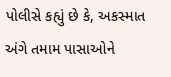પોલીસે કહ્યું છે કે, અકસ્માત અંગે તમામ પાસાઓને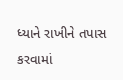ધ્યાને રાખીને તપાસ કરવામાં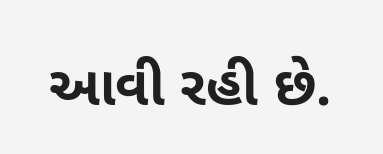આવી રહી છે.